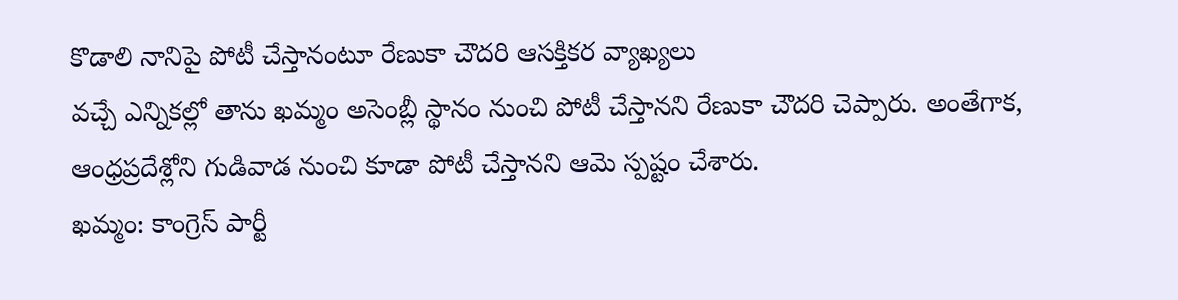కొడాలి నానిపై పోటీ చేస్తానంటూ రేణుకా చౌదరి ఆసక్తికర వ్యాఖ్యలు
వచ్చే ఎన్నికల్లో తాను ఖమ్మం అసెంబ్లీ స్థానం నుంచి పోటీ చేస్తానని రేణుకా చౌదరి చెప్పారు. అంతేగాక, ఆంధ్రప్రదేశ్లోని గుడివాడ నుంచి కూడా పోటీ చేస్తానని ఆమె స్పష్టం చేశారు.
ఖమ్మం: కాంగ్రెస్ పార్టీ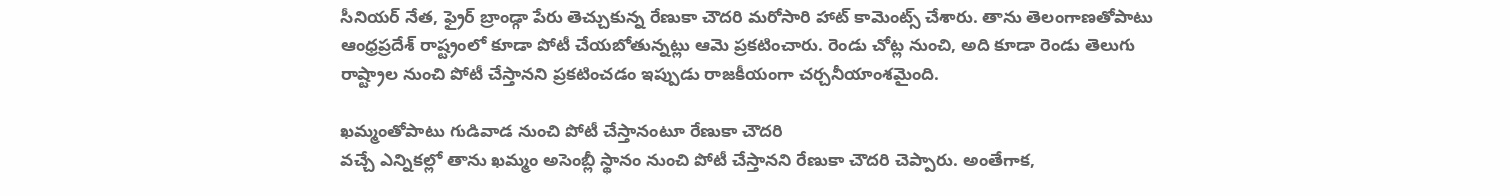సీనియర్ నేత, ఫ్రైర్ బ్రాండ్గా పేరు తెచ్చుకున్న రేణుకా చౌదరి మరోసారి హాట్ కామెంట్స్ చేశారు. తాను తెలంగాణతోపాటు ఆంధ్రప్రదేశ్ రాష్ట్రంలో కూడా పోటీ చేయబోతున్నట్లు ఆమె ప్రకటించారు. రెండు చోట్ల నుంచి, అది కూడా రెండు తెలుగు రాష్ట్రాల నుంచి పోటీ చేస్తానని ప్రకటించడం ఇప్పుడు రాజకీయంగా చర్చనీయాంశమైంది.

ఖమ్మంతోపాటు గుడివాడ నుంచి పోటీ చేస్తానంటూ రేణుకా చౌదరి
వచ్చే ఎన్నికల్లో తాను ఖమ్మం అసెంబ్లీ స్థానం నుంచి పోటీ చేస్తానని రేణుకా చౌదరి చెప్పారు. అంతేగాక,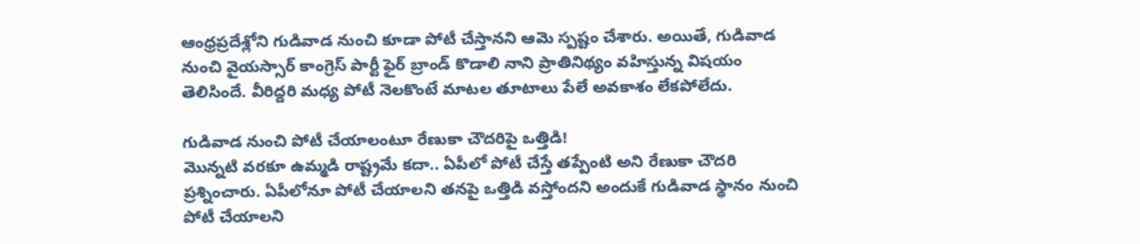ఆంధ్రప్రదేశ్లోని గుడివాడ నుంచి కూడా పోటీ చేస్తానని ఆమె స్పష్టం చేశారు. అయితే, గుడివాడ నుంచి వైయస్సార్ కాంగ్రెస్ పార్టీ ఫైర్ బ్రాండ్ కొడాలి నాని ప్రాతినిథ్యం వహిస్తున్న విషయం తెలిసిందే. వీరిద్దరి మధ్య పోటీ నెలకొంటే మాటల తూటాలు పేలే అవకాశం లేకపోలేదు.

గుడివాడ నుంచి పోటీ చేయాలంటూ రేణుకా చౌదరిపై ఒత్తిడి!
మొన్నటి వరకూ ఉమ్మడి రాష్ట్రమే కదా.. ఏపీలో పోటీ చేస్తే తప్పేంటి అని రేణుకా చౌదరి ప్రశ్నించారు. ఏపీలోనూ పోటీ చేయాలని తనపై ఒత్తిడి వస్తోందని అందుకే గుడివాడ స్థానం నుంచి పోటీ చేయాలని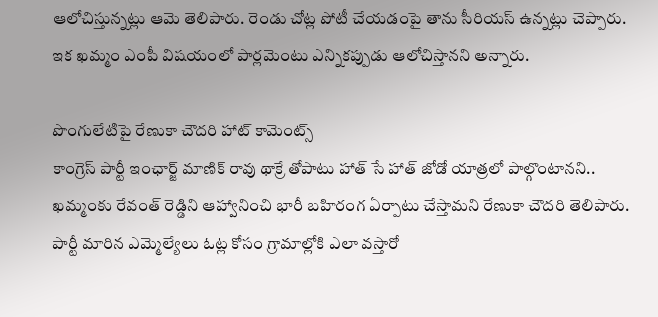ఆలోచిస్తున్నట్లు ఆమె తెలిపారు. రెండు చోట్ల పోటీ చేయడంపై తాను సీరియస్ ఉన్నట్లు చెప్పారు.
ఇక ఖమ్మం ఎంపీ విషయంలో పార్లమెంటు ఎన్నికప్పుడు ఆలోచిస్తానని అన్నారు.

పొంగులేటిపై రేణుకా చౌదరి హాట్ కామెంట్స్
కాంగ్రెస్ పార్టీ ఇంఛార్జ్ మాణిక్ రావు థాక్రే తోపాటు హాత్ సే హాత్ జోడో యాత్రలో పాల్గొంటానని.. ఖమ్మంకు రేవంత్ రెడ్డిని ఆహ్వానించి భారీ బహిరంగ ఏర్పాటు చేస్తామని రేణుకా చౌదరి తెలిపారు. పార్టీ మారిన ఎమ్మెల్యేలు ఓట్ల కోసం గ్రామాల్లోకి ఎలా వస్తారో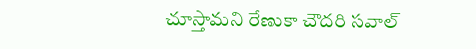చూస్తామని రేణుకా చౌదరి సవాల్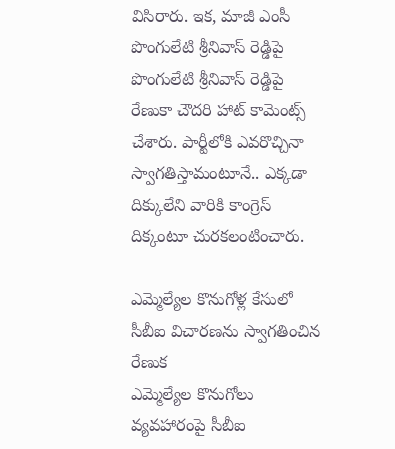విసిరారు. ఇక, మాజీ ఎంసీ పొంగులేటి శ్రీనివాస్ రెడ్డిపై పొంగులేటి శ్రీనివాస్ రెడ్డిపై రేణుకా చౌదరి హాట్ కామెంట్స్ చేశారు. పార్టీలోకి ఎవరొచ్చినా స్వాగతిస్తామంటూనే.. ఎక్కడా దిక్కులేని వారికి కాంగ్రెస్ దిక్కంటూ చురకలంటించారు.

ఎమ్మెల్యేల కొనుగోళ్ల కేసులో సీబీఐ విచారణను స్వాగతించిన రేణుక
ఎమ్మెల్యేల కొనుగోలు వ్యవహారంపై సీబీఐ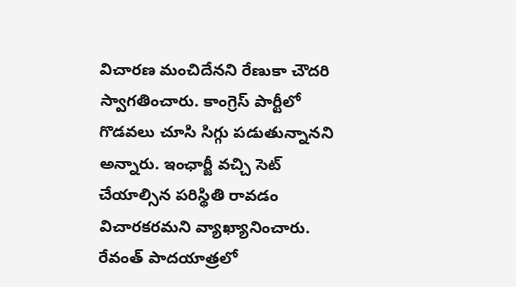విచారణ మంచిదేనని రేణుకా చౌదరి స్వాగతించారు. కాంగ్రెస్ పార్టీలో గొడవలు చూసి సిగ్గు పడుతున్నానని అన్నారు. ఇంఛార్జీ వచ్చి సెట్ చేయాల్సిన పరిస్థితి రావడం విచారకరమని వ్యాఖ్యానించారు. రేవంత్ పాదయాత్రలో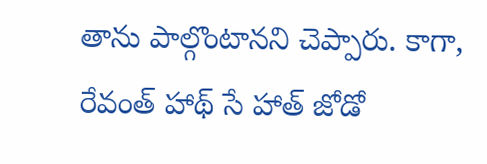తాను పాల్గొంటానని చెప్పారు. కాగా, రేవంత్ హాథ్ సే హాత్ జోడో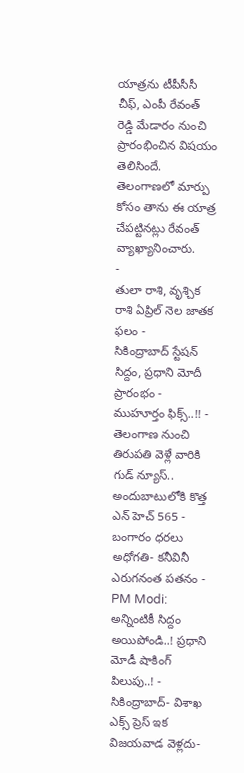యాత్రను టీపీసీసీ చీఫ్, ఎంపీ రేవంత్ రెడ్డి మేడారం నుంచి ప్రారంభించిన విషయం తెలిసిందే. తెలంగాణలో మార్పు కోసం తాను ఈ యాత్ర చేపట్టినట్లు రేవంత్ వ్యాఖ్యానించారు.
-
తులా రాశి, వృశ్చిక రాశి ఏప్రిల్ నెల జాతక ఫలం -
సికింద్రాబాద్ స్టేషన్ సిద్దం, ప్రధాని మోదీ ప్రారంభం - ముహూర్తం ఫిక్స్..!! -
తెలంగాణ నుంచి తిరుపతి వెళ్లే వారికి గుడ్ న్యూస్.. అందుబాటులోకి కొత్త ఎన్ హెచ్ 565 -
బంగారం ధరలు అధోగతి- కనీవినీ ఎరుగనంత పతనం -
PM Modi: అన్నింటికీ సిద్దం అయిపోండి..! ప్రధాని మోడీ షాకింగ్ పిలుపు..! -
సికింద్రాబాద్- విశాఖ ఎక్స్ ప్రెస్ ఇక విజయవాడ వెళ్లదు-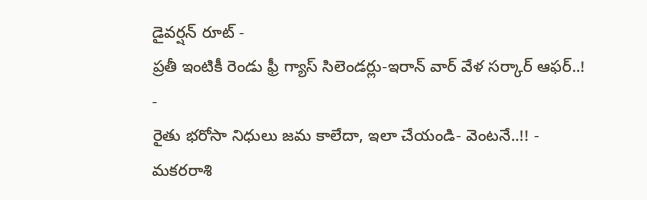డైవర్షన్ రూట్ -
ప్రతీ ఇంటికీ రెండు ఫ్రీ గ్యాస్ సిలెండర్లు-ఇరాన్ వార్ వేళ సర్కార్ ఆఫర్..! -
రైతు భరోసా నిధులు జమ కాలేదా, ఇలా చేయండి- వెంటనే..!! -
మకరరాశి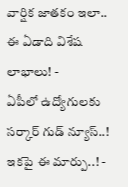వార్షిక జాతకం ఇలా.. ఈ ఏడాది విశేష లాభాలు! -
ఏపీలో ఉద్యోగులకు సర్కార్ గుడ్ న్యూస్..! ఇకపై ఈ మార్పు..! -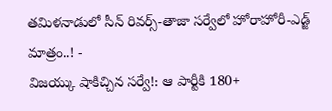తమిళనాడులో సీన్ రివర్స్-తాజా సర్వేలో హోరాహోరీ-ఎడ్జ్ మాత్రం..! -
విజయ్కు షాకిచ్చిన సర్వే!: ఆ పార్టీకి 180+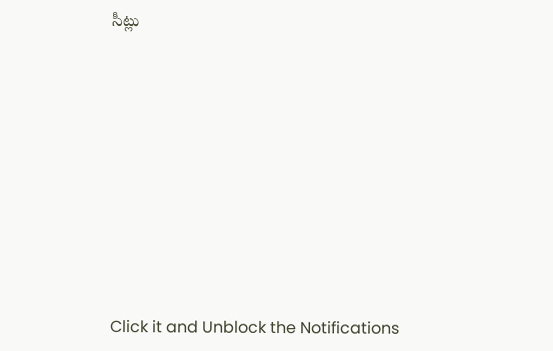సీట్లు












Click it and Unblock the Notifications